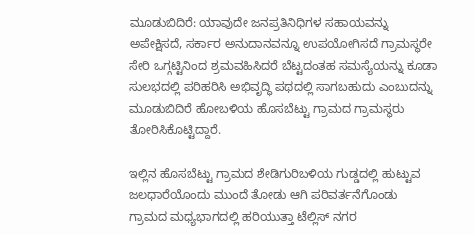ಮೂಡುಬಿದಿರೆ: ಯಾವುದೇ ಜನಪ್ರತಿನಿಧಿಗಳ ಸಹಾಯವನ್ನು ಅಪೇಕ್ಷಿಸದೆ, ಸರ್ಕಾರ ಅನುದಾನವನ್ನೂ ಉಪಯೋಗಿಸದೆ ಗ್ರಾಮಸ್ಥರೇ ಸೇರಿ ಒಗ್ಗಟ್ಟಿನಿಂದ ಶ್ರಮವಹಿಸಿದರೆ ಬೆಟ್ಟದಂತಹ ಸಮಸ್ಯೆಯನ್ನು ಕೂಡಾ ಸುಲಭದಲ್ಲಿ ಪರಿಹರಿಸಿ ಅಭಿವೃದ್ಧಿ ಪಥದಲ್ಲಿ ಸಾಗಬಹುದು ಎಂಬುದನ್ನು ಮೂಡುಬಿದಿರೆ ಹೋಬಳಿಯ ಹೊಸಬೆಟ್ಟು ಗ್ರಾಮದ ಗ್ರಾಮಸ್ಥರು ತೋರಿಸಿಕೊಟ್ಟಿದ್ದಾರೆ.

ಇಲ್ಲಿನ ಹೊಸಬೆಟ್ಟು ಗ್ರಾಮದ ಶೇಡಿಗುರಿಬಳಿಯ ಗುಡ್ಡದಲ್ಲಿ ಹುಟ್ಟುವ ಜಲಧಾರೆಯೊಂದು ಮುಂದೆ ತೋಡು ಆಗಿ ಪರಿವರ್ತನೆಗೊಂಡು ಗ್ರಾಮದ ಮಧ್ಯಭಾಗದಲ್ಲಿ ಹರಿಯುತ್ತಾ ಟೆಲ್ಲಿಸ್ ನಗರ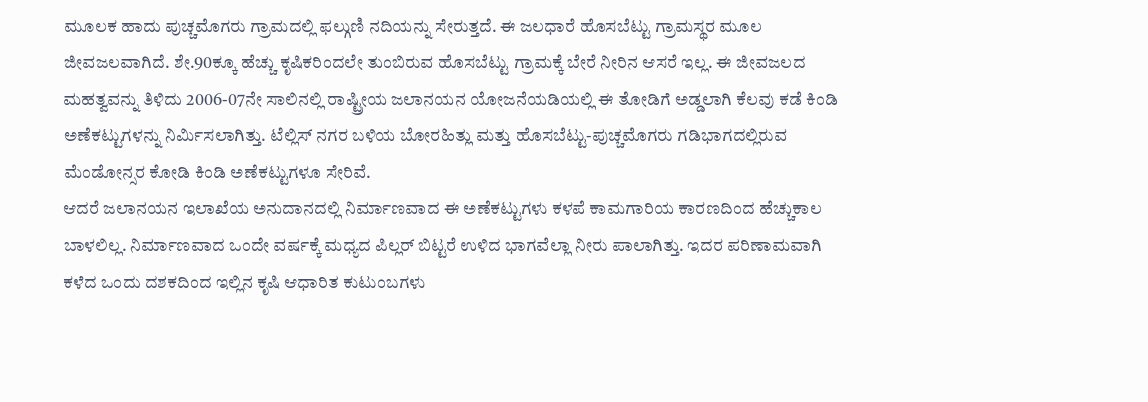ಮೂಲಕ ಹಾದು ಪುಚ್ಚಮೊಗರು ಗ್ರಾಮದಲ್ಲಿ ಫಲ್ಗುಣಿ ನದಿಯನ್ನು ಸೇರುತ್ತದೆ. ಈ ಜಲಧಾರೆ ಹೊಸಬೆಟ್ಟು ಗ್ರಾಮಸ್ಥರ ಮೂಲ ಜೀವಜಲವಾಗಿದೆ. ಶೇ.90ಕ್ಕೂ ಹೆಚ್ಚು ಕೃಷಿಕರಿಂದಲೇ ತುಂಬಿರುವ ಹೊಸಬೆಟ್ಟು ಗ್ರಾಮಕ್ಕೆ ಬೇರೆ ನೀರಿನ ಆಸರೆ ಇಲ್ಲ. ಈ ಜೀವಜಲದ ಮಹತ್ವವನ್ನು ತಿಳಿದು 2006-07ನೇ ಸಾಲಿನಲ್ಲಿ ರಾಷ್ಟ್ರೀಯ ಜಲಾನಯನ ಯೋಜನೆಯಡಿಯಲ್ಲಿ ಈ ತೋಡಿಗೆ ಅಡ್ಡಲಾಗಿ ಕೆಲವು ಕಡೆ ಕಿಂಡಿ ಅಣೆಕಟ್ಟುಗಳನ್ನು ನಿರ್ಮಿಸಲಾಗಿತ್ತು. ಟೆಲ್ಲಿಸ್ ನಗರ ಬಳಿಯ ಬೋರಹಿತ್ಲು ಮತ್ತು ಹೊಸಬೆಟ್ಟು-ಪುಚ್ಚಮೊಗರು ಗಡಿಭಾಗದಲ್ಲಿರುವ ಮೆಂಡೋನ್ಸರ ಕೋಡಿ ಕಿಂಡಿ ಅಣೆಕಟ್ಟುಗಳೂ ಸೇರಿವೆ.
ಆದರೆ ಜಲಾನಯನ ಇಲಾಖೆಯ ಅನುದಾನದಲ್ಲಿ ನಿರ್ಮಾಣವಾದ ಈ ಅಣೆಕಟ್ಟುಗಳು ಕಳಪೆ ಕಾಮಗಾರಿಯ ಕಾರಣದಿಂದ ಹೆಚ್ಚುಕಾಲ ಬಾಳಲಿಲ್ಲ. ನಿರ್ಮಾಣವಾದ ಒಂದೇ ವರ್ಷಕ್ಕೆ ಮಧ್ಯದ ಪಿಲ್ಲರ್ ಬಿಟ್ಟರೆ ಉಳಿದ ಭಾಗವೆಲ್ಲಾ ನೀರು ಪಾಲಾಗಿತ್ತು. ಇದರ ಪರಿಣಾಮವಾಗಿ ಕಳೆದ ಒಂದು ದಶಕದಿಂದ ಇಲ್ಲಿನ ಕೃಷಿ ಆಧಾರಿತ ಕುಟುಂಬಗಳು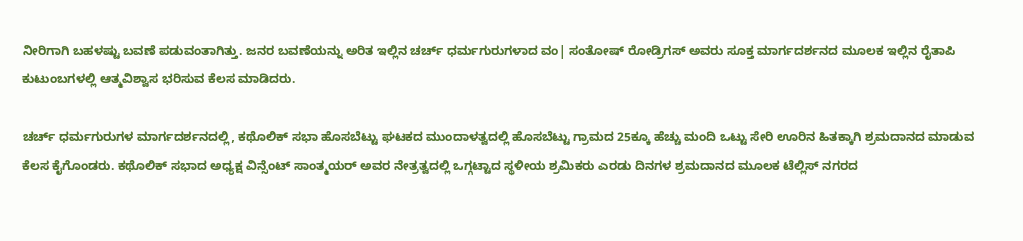ನೀರಿಗಾಗಿ ಬಹಳಷ್ಟು ಬವಣೆ ಪಡುವಂತಾಗಿತ್ತು. ಜನರ ಬವಣೆಯನ್ನು ಅರಿತ ಇಲ್ಲಿನ ಚರ್ಚ್ ಧರ್ಮಗುರುಗಳಾದ ವಂ| ಸಂತೋಷ್ ರೋಡ್ರಿಗಸ್ ಅವರು ಸೂಕ್ತ ಮಾರ್ಗದರ್ಶನದ ಮೂಲಕ ಇಲ್ಲಿನ ರೈತಾಪಿ ಕುಟುಂಬಗಳಲ್ಲಿ ಆತ್ಮವಿಶ್ವಾಸ ಭರಿಸುವ ಕೆಲಸ ಮಾಡಿದರು.

ಚರ್ಚ್ ಧರ್ಮಗುರುಗಳ ಮಾರ್ಗದರ್ಶನದಲ್ಲಿ, ಕಥೊಲಿಕ್ ಸಭಾ ಹೊಸಬೆಟ್ಟು ಘಟಕದ ಮುಂದಾಳತ್ವದಲ್ಲಿ ಹೊಸಬೆಟ್ಟು ಗ್ರಾಮದ 25ಕ್ಕೂ ಹೆಚ್ಚು ಮಂದಿ ಒಟ್ಟು ಸೇರಿ ಊರಿನ ಹಿತಕ್ಕಾಗಿ ಶ್ರಮದಾನದ ಮಾಡುವ ಕೆಲಸ ಕೈಗೊಂಡರು. ಕಥೊಲಿಕ್ ಸಭಾದ ಅಧ್ಯಕ್ಷ ವಿನ್ಸೆಂಟ್ ಸಾಂತ್ಮಯರ್ ಅವರ ನೇತ್ರತ್ವದಲ್ಲಿ ಒಗ್ಗಟ್ಟಾದ ಸ್ಥಳೀಯ ಶ್ರಮಿಕರು ಎರಡು ದಿನಗಳ ಶ್ರಮದಾನದ ಮೂಲಕ ಟೆಲ್ಲಿಸ್ ನಗರದ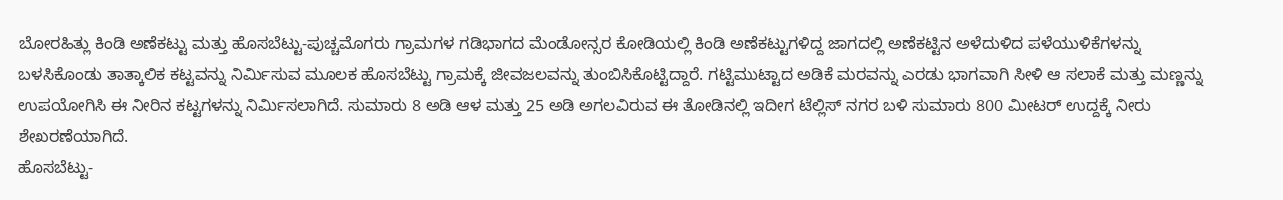ಬೋರಹಿತ್ಲು ಕಿಂಡಿ ಅಣೆಕಟ್ಟು ಮತ್ತು ಹೊಸಬೆಟ್ಟು-ಪುಚ್ಚಮೊಗರು ಗ್ರಾಮಗಳ ಗಡಿಭಾಗದ ಮೆಂಡೋನ್ಸರ ಕೋಡಿಯಲ್ಲಿ ಕಿಂಡಿ ಅಣೆಕಟ್ಟುಗಳಿದ್ದ ಜಾಗದಲ್ಲಿ ಅಣೆಕಟ್ಟಿನ ಅಳೆದುಳಿದ ಪಳೆಯುಳಿಕೆಗಳನ್ನು ಬಳಸಿಕೊಂಡು ತಾತ್ಕಾಲಿಕ ಕಟ್ಟವನ್ನು ನಿರ್ಮಿಸುವ ಮೂಲಕ ಹೊಸಬೆಟ್ಟು ಗ್ರಾಮಕ್ಕೆ ಜೀವಜಲವನ್ನು ತುಂಬಿಸಿಕೊಟ್ಟಿದ್ದಾರೆ. ಗಟ್ಟಿಮುಟ್ಟಾದ ಅಡಿಕೆ ಮರವನ್ನು ಎರಡು ಭಾಗವಾಗಿ ಸೀಳಿ ಆ ಸಲಾಕೆ ಮತ್ತು ಮಣ್ಣನ್ನು ಉಪಯೋಗಿಸಿ ಈ ನೀರಿನ ಕಟ್ಟಗಳನ್ನು ನಿರ್ಮಿಸಲಾಗಿದೆ. ಸುಮಾರು 8 ಅಡಿ ಆಳ ಮತ್ತು 25 ಅಡಿ ಅಗಲವಿರುವ ಈ ತೋಡಿನಲ್ಲಿ ಇದೀಗ ಟೆಲ್ಲಿಸ್ ನಗರ ಬಳಿ ಸುಮಾರು 800 ಮೀಟರ್ ಉದ್ದಕ್ಕೆ ನೀರು ಶೇಖರಣೆಯಾಗಿದೆ.
ಹೊಸಬೆಟ್ಟು-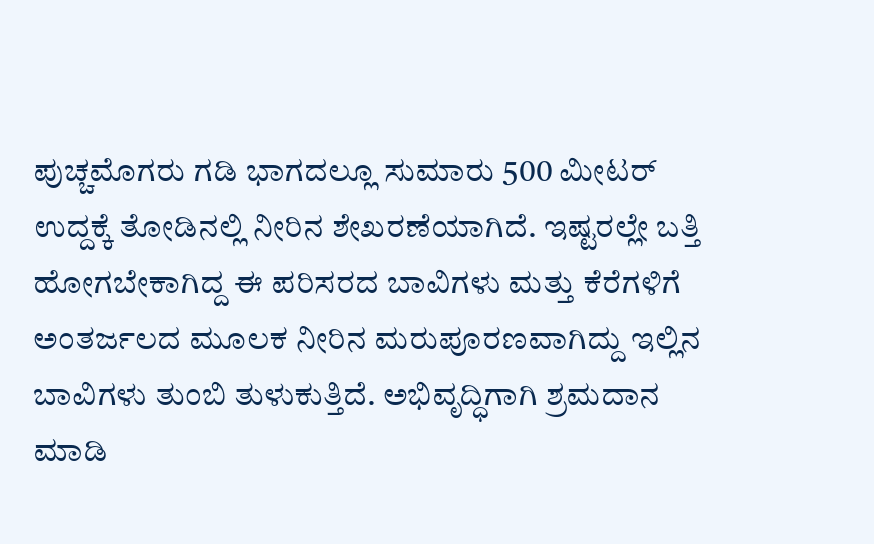ಪುಚ್ಚಮೊಗರು ಗಡಿ ಭಾಗದಲ್ಲೂ ಸುಮಾರು 500 ಮೀಟರ್ ಉದ್ದಕ್ಕೆ ತೋಡಿನಲ್ಲಿ ನೀರಿನ ಶೇಖರಣೆಯಾಗಿದೆ. ಇಷ್ಟರಲ್ಲೇ ಬತ್ತಿ ಹೋಗಬೇಕಾಗಿದ್ದ ಈ ಪರಿಸರದ ಬಾವಿಗಳು ಮತ್ತು ಕೆರೆಗಳಿಗೆ ಅಂತರ್ಜಲದ ಮೂಲಕ ನೀರಿನ ಮರುಪೂರಣವಾಗಿದ್ದು ಇಲ್ಲಿನ ಬಾವಿಗಳು ತುಂಬಿ ತುಳುಕುತ್ತಿದೆ. ಅಭಿವೃದ್ಧಿಗಾಗಿ ಶ್ರಮದಾನ ಮಾಡಿ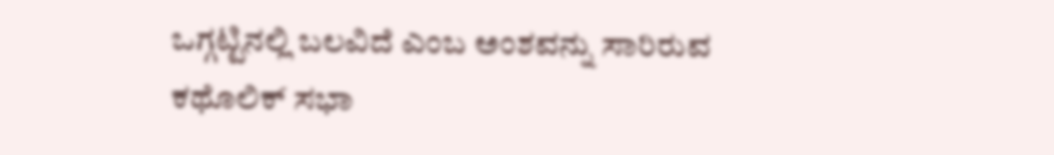ಒಗ್ಗಟ್ಟಿನಲ್ಲಿ ಬಲವಿದೆ ಎಂಬ ಅಂಶವನ್ನು ಸಾರಿರುವ ಕಥೊಲಿಕ್ ಸಭಾ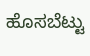ಹೊಸಬೆಟ್ಟು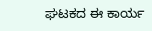ಘಟಕದ ಈ ಕಾರ್ಯ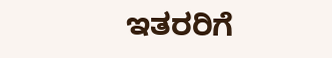ಇತರರಿಗೆ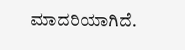ಮಾದರಿಯಾಗಿದೆ.